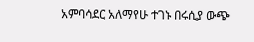አምባሳደር አለማየሁ ተገኑ በሩሲያ ውጭ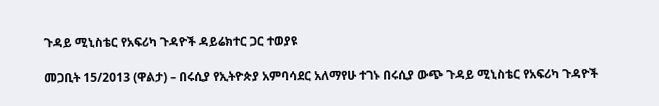ጉዳይ ሚኒስቴር የአፍሪካ ጉዳዮች ዳይሬክተር ጋር ተወያዩ

መጋቢት 15/2013 (ዋልታ) – በሩሲያ የኢትዮጵያ አምባሳደር አለማየሁ ተገኑ በሩሲያ ውጭ ጉዳይ ሚኒስቴር የአፍሪካ ጉዳዮች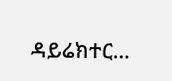ዳይሬክተር…